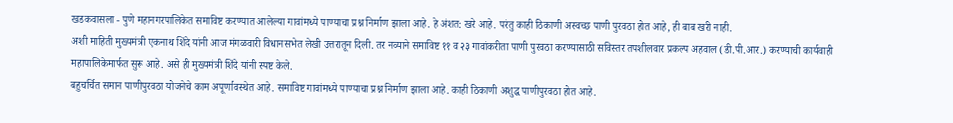खडकवासला - पुणे महानगरपालिकेत समाविष्ट करण्यात आलेल्या गावांमध्ये पाण्याचा प्रश्न निर्माण झाला आहे. हे अंशत: खरे आहे. परंतु काही ठिकाणी अस्वच्छ पाणी पुरवठा होत आहे, ही बाब खरी नाही.
अशी माहिती मुख्यमंत्री एकनाथ शिंदे यांनी आज मंगळवारी विधानसभेत लेखी उत्तरातून दिली. तर नव्याने समाविष्ट ११ व २३ गावांकरीता पाणी पुरवठा करण्यासाठी सविस्तर तपशीलवार प्रकल्प अहवाल (डी.पी.आर.) करण्याची कार्यवाही महापालिकेमार्फत सुरू आहे. असे ही मुख्यमंत्री शिंदे यांनी स्पष्ट केले.
बहुचर्चित समान पाणीपुरवठा योजनेचे काम अपूर्णावस्थेत आहे. समाविष्ट गावांमध्ये पाण्याचा प्रश्न निर्माण झाला आहे. काही ठिकाणी अशुद्ध पाणीपुरवठा होत आहे.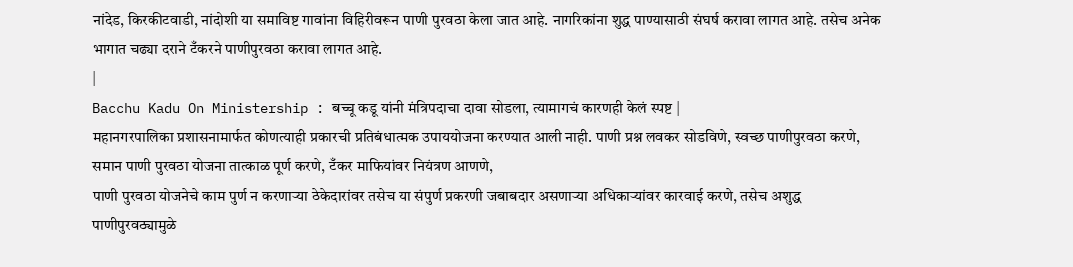नांदेड, किरकीटवाडी, नांदोशी या समाविष्ट गावांना विहिरीवरून पाणी पुरवठा केला जात आहे. नागरिकांना शुद्ध पाण्यासाठी संघर्ष करावा लागत आहे. तसेच अनेक भागात चढ्या दराने टँकरने पाणीपुरवठा करावा लागत आहे.
|
Bacchu Kadu On Ministership : बच्चू कडू यांनी मंत्रिपदाचा दावा सोडला, त्यामागचं कारणही केलं स्पष्ट |
महानगरपालिका प्रशासनामार्फत कोणत्याही प्रकारची प्रतिबंधात्मक उपाययोजना करण्यात आली नाही. पाणी प्रश्न लवकर सोडविणे, स्वच्छ पाणीपुरवठा करणे, समान पाणी पुरवठा योजना तात्काळ पूर्ण करणे, टँकर माफियांवर नियंत्रण आणणे,
पाणी पुरवठा योजनेचे काम पुर्ण न करणाऱ्या ठेकेदारांवर तसेच या संपुर्ण प्रकरणी जबाबदार असणाऱ्या अधिकाऱ्यांवर कारवाई करणे, तसेच अशुद्ध पाणीपुरवठ्यामुळे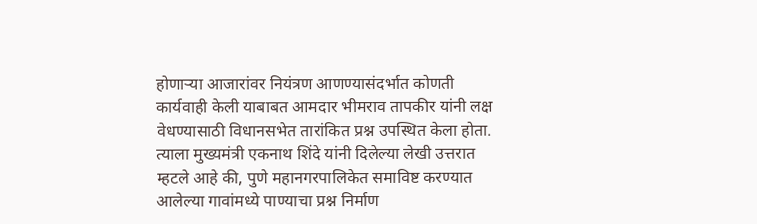होणाऱ्या आजारांवर नियंत्रण आणण्यासंदर्भात कोणती कार्यवाही केली याबाबत आमदार भीमराव तापकीर यांनी लक्ष वेधण्यासाठी विधानसभेत तारांकित प्रश्न उपस्थित केला होता.
त्याला मुख्यमंत्री एकनाथ शिंदे यांनी दिलेल्या लेखी उत्तरात म्हटले आहे की, पुणे महानगरपालिकेत समाविष्ट करण्यात आलेल्या गावांमध्ये पाण्याचा प्रश्न निर्माण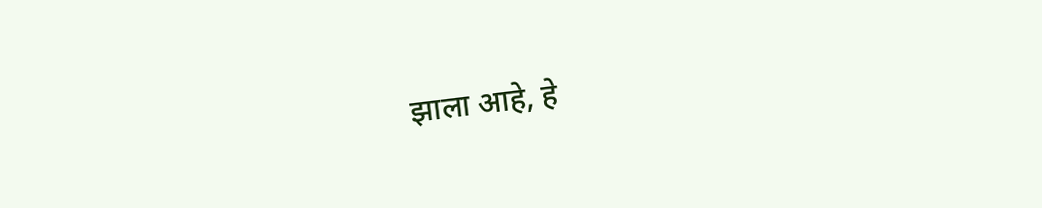झाला आहे, हे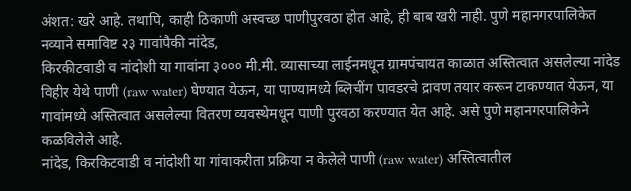अंशत: खरे आहे. तथापि, काही ठिकाणी अस्वच्छ पाणीपुरवठा होत आहे, ही बाब खरी नाही. पुणे महानगरपालिकेत नव्याने समाविष्ट २३ गावांपैकी नांदेड,
किरकीटवाडी व नांदोशी या गावांना ३००० मी.मी. व्यासाच्या लाईनमधून ग्रामपंचायत काळात अस्तित्वात असलेल्या नांदेड विहीर येथे पाणी (raw water) घेण्यात येऊन, या पाण्यामध्ये ब्लिचींग पावडरचे द्रावण तयार करून टाकण्यात येऊन, या गावांमध्ये अस्तित्वात असलेल्या वितरण व्यवस्थेमधून पाणी पुरवठा करण्यात येत आहे. असे पुणे महानगरपालिकेने कळविलेले आहे.
नांदेड, किरकिटवाडी व नांदोशी या गांवाकरीता प्रक्रिया न केलेले पाणी (raw water) अस्तित्वातील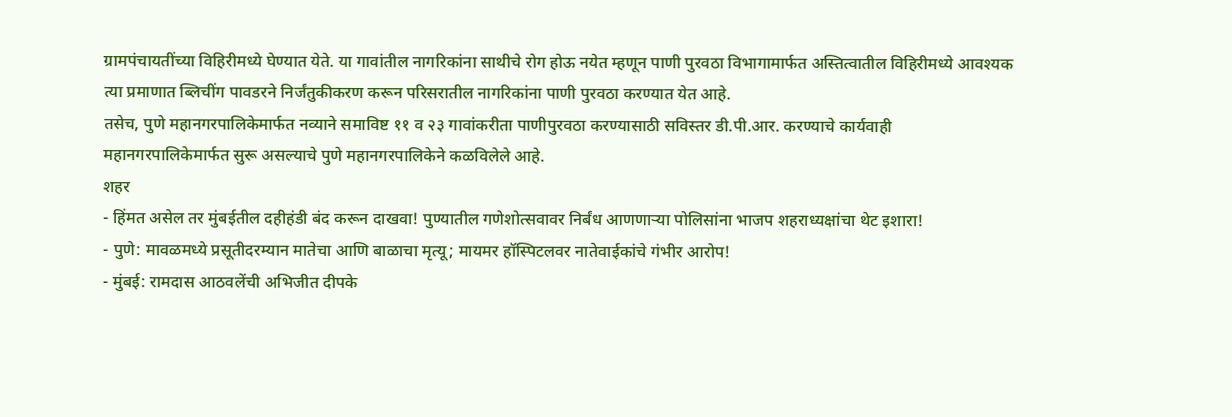ग्रामपंचायतींच्या विहिरीमध्ये घेण्यात येते. या गावांतील नागरिकांना साथीचे रोग होऊ नयेत म्हणून पाणी पुरवठा विभागामार्फत अस्तित्वातील विहिरीमध्ये आवश्यक त्या प्रमाणात ब्लिचींग पावडरने निर्जंतुकीकरण करून परिसरातील नागरिकांना पाणी पुरवठा करण्यात येत आहे.
तसेच, पुणे महानगरपालिकेमार्फत नव्याने समाविष्ट ११ व २३ गावांकरीता पाणीपुरवठा करण्यासाठी सविस्तर डी.पी.आर. करण्याचे कार्यवाही महानगरपालिकेमार्फत सुरू असल्याचे पुणे महानगरपालिकेने कळविलेले आहे.
शहर
- हिंमत असेल तर मुंबईतील दहीहंडी बंद करून दाखवा! पुण्यातील गणेशोत्सवावर निर्बंध आणणाऱ्या पोलिसांना भाजप शहराध्यक्षांचा थेट इशारा!
- पुणे: मावळमध्ये प्रसूतीदरम्यान मातेचा आणि बाळाचा मृत्यू; मायमर हॉस्पिटलवर नातेवाईकांचे गंभीर आरोप!
- मुंबई: रामदास आठवलेंची अभिजीत दीपके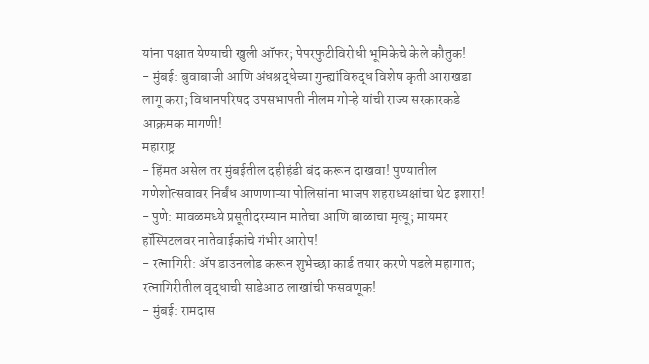यांना पक्षात येण्याची खुली ऑफर; पेपरफुटीविरोधी भूमिकेचे केले कौतुक!
- मुंबई: बुवाबाजी आणि अंधश्रद्धेच्या गुन्ह्यांविरुद्ध विशेष कृती आराखडा लागू करा; विधानपरिषद उपसभापती नीलम गोऱ्हे यांची राज्य सरकारकडे आक्रमक मागणी!
महाराष्ट्र
- हिंमत असेल तर मुंबईतील दहीहंडी बंद करून दाखवा! पुण्यातील गणेशोत्सवावर निर्बंध आणणाऱ्या पोलिसांना भाजप शहराध्यक्षांचा थेट इशारा!
- पुणे: मावळमध्ये प्रसूतीदरम्यान मातेचा आणि बाळाचा मृत्यू; मायमर हॉस्पिटलवर नातेवाईकांचे गंभीर आरोप!
- रत्नागिरी: ॲप डाउनलोड करून शुभेच्छा कार्ड तयार करणे पडले महागात; रत्नागिरीतील वृद्धाची साडेआठ लाखांची फसवणूक!
- मुंबई: रामदास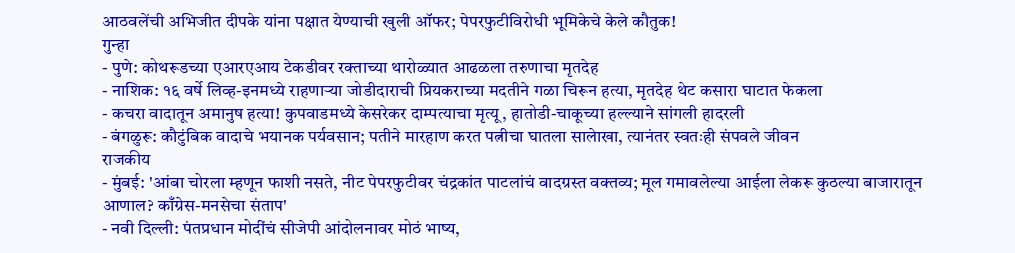आठवलेंची अभिजीत दीपके यांना पक्षात येण्याची खुली ऑफर; पेपरफुटीविरोधी भूमिकेचे केले कौतुक!
गुन्हा
- पुणे: कोथरूडच्या एआरएआय टेकडीवर रक्ताच्या थारोळ्यात आढळला तरुणाचा मृतदेह
- नाशिक: १६ वर्षे लिव्ह-इनमध्ये राहणाऱ्या जोडीदाराची प्रियकराच्या मदतीने गळा चिरून हत्या, मृतदेह थेट कसारा घाटात फेकला
- कचरा वादातून अमानुष हत्या! कुपवाडमध्ये केसरेकर दाम्पत्याचा मृत्यू, हातोडी-चाकूच्या हल्ल्याने सांगली हादरली
- बंगळुरू: कौटुंबिक वादाचे भयानक पर्यवसान; पतीने मारहाण करत पत्नीचा घातला सालेाखा, त्यानंतर स्वतःही संपवले जीवन
राजकीय
- मुंबई: 'आंबा चोरला म्हणून फाशी नसते, नीट पेपरफुटीवर चंद्रकांत पाटलांचं वादग्रस्त वक्तव्य; मूल गमावलेल्या आईला लेकरू कुठल्या बाजारातून आणाल? काँग्रेस-मनसेचा संताप'
- नवी दिल्ली: पंतप्रधान मोदींचं सीजेपी आंदोलनावर मोठं भाष्य,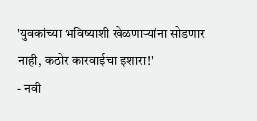'युवकांच्या भविष्याशी खेळणाऱ्यांना सोडणार नाही, कठोर कारवाईचा इशारा!'
- नवी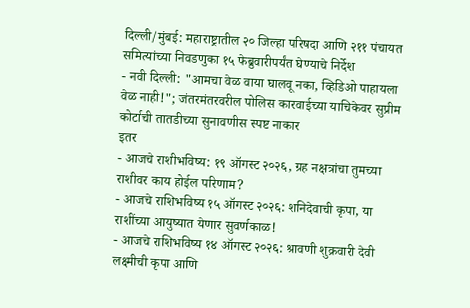दिल्ली/मुंबई: महाराष्ट्रातील २० जिल्हा परिषदा आणि २११ पंचायत समित्यांच्या निवडणुका १५ फेब्रुवारीपर्यंत घेण्याचे निर्देश
- नवी दिल्ली: "आमचा वेळ वाया घालवू नका, व्हिडिओ पाहायला वेळ नाही!"; जंतरमंतरवरील पोलिस कारवाईच्या याचिकेवर सुप्रीम कोर्टाची तातडीच्या सुनावणीस स्पष्ट नाकार
इतर
- आजचे राशीभविष्य: १९ ऑगस्ट २०२६, ग्रह नक्षत्रांचा तुमच्या राशीवर काय होईल परिणाम?
- आजचे राशिभविष्य १५ ऑगस्ट २०२६: शनिदेवाची कृपा, या राशींच्या आयुष्यात येणार सुवर्णकाळ!
- आजचे राशिभविष्य १४ ऑगस्ट २०२६: श्रावणी शुक्रवारी देवी लक्ष्मीची कृपा आणि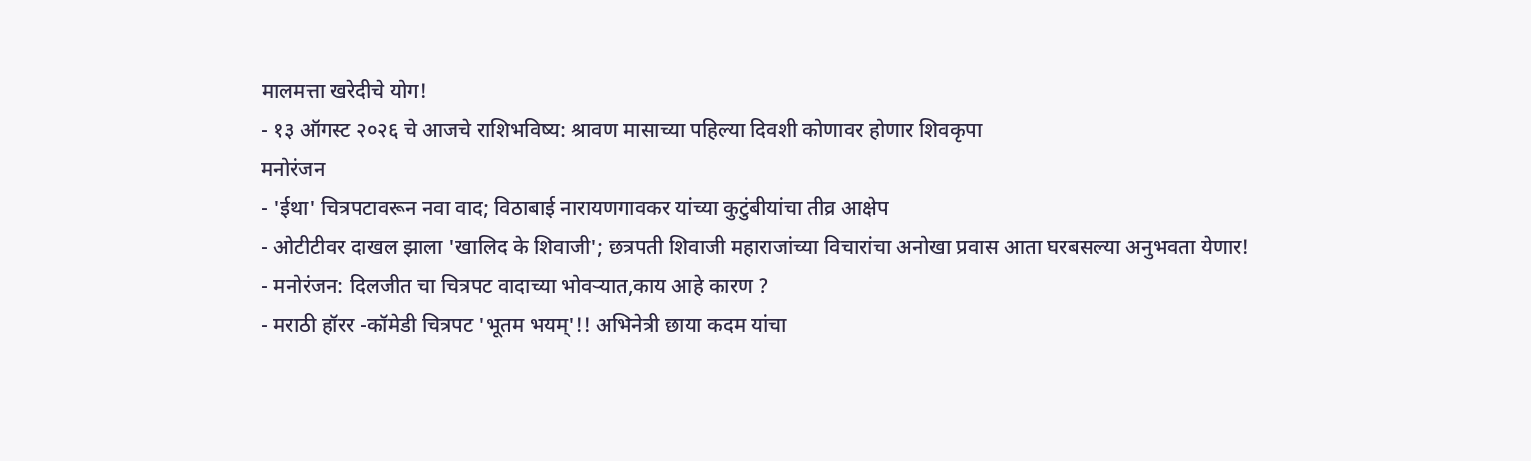मालमत्ता खरेदीचे योग!
- १३ ऑगस्ट २०२६ चे आजचे राशिभविष्य: श्रावण मासाच्या पहिल्या दिवशी कोणावर होणार शिवकृपा
मनोरंजन
- 'ईथा' चित्रपटावरून नवा वाद; विठाबाई नारायणगावकर यांच्या कुटुंबीयांचा तीव्र आक्षेप
- ओटीटीवर दाखल झाला 'खालिद के शिवाजी'; छत्रपती शिवाजी महाराजांच्या विचारांचा अनोखा प्रवास आता घरबसल्या अनुभवता येणार!
- मनोरंजन: दिलजीत चा चित्रपट वादाच्या भोवऱ्यात,काय आहे कारण ?
- मराठी हॉरर -कॉमेडी चित्रपट 'भूतम भयम्'!! अभिनेत्री छाया कदम यांचा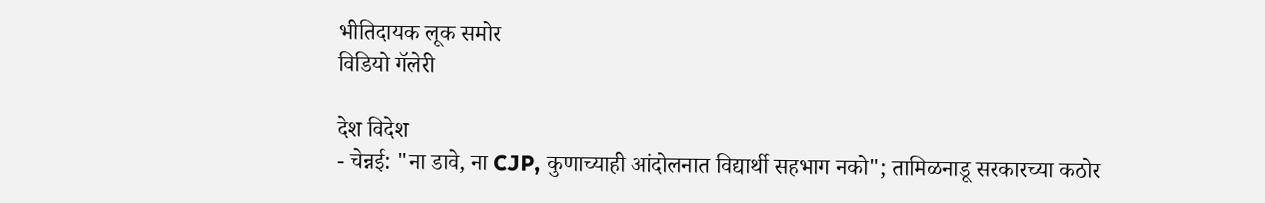भीतिदायक लूक समोर
विडियो गॅलेरी

देश विदेश
- चेन्नई: "ना डावे, ना CJP, कुणाच्याही आंदोलनात विद्यार्थी सहभाग नको"; तामिळनाडू सरकारच्या कठोर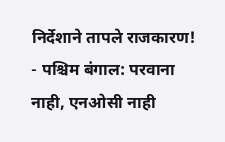निर्देशाने तापले राजकारण!
- पश्चिम बंगाल: परवाना नाही, एनओसी नाही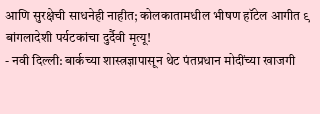आणि सुरक्षेची साधनेही नाहीत; कोलकातामधील भीषण हॉटेल आगीत ९ बांगलादेशी पर्यटकांचा दुर्दैवी मृत्यू!
- नवी दिल्ली: बार्कच्या शास्त्रज्ञापासून थेट पंतप्रधान मोदींच्या खाजगी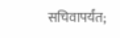सचिवापर्यंत;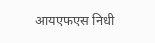आयएफएस निधी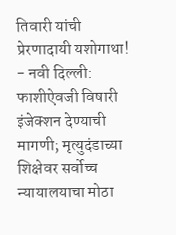तिवारी यांची प्रेरणादायी यशोगाथा!
- नवी दिल्ली: फाशीऐवजी विषारी इंजेक्शन देण्याची मागणी; मृत्युदंडाच्या शिक्षेवर सर्वोच्च न्यायालयाचा मोठा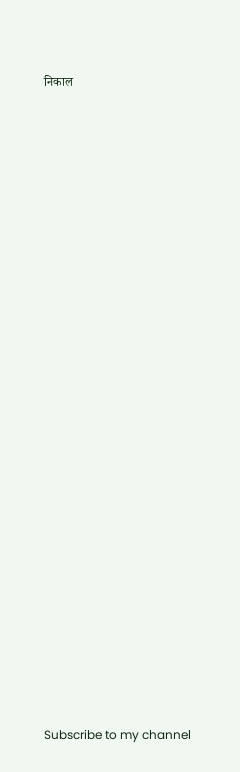निकाल


























Subscribe to my channel